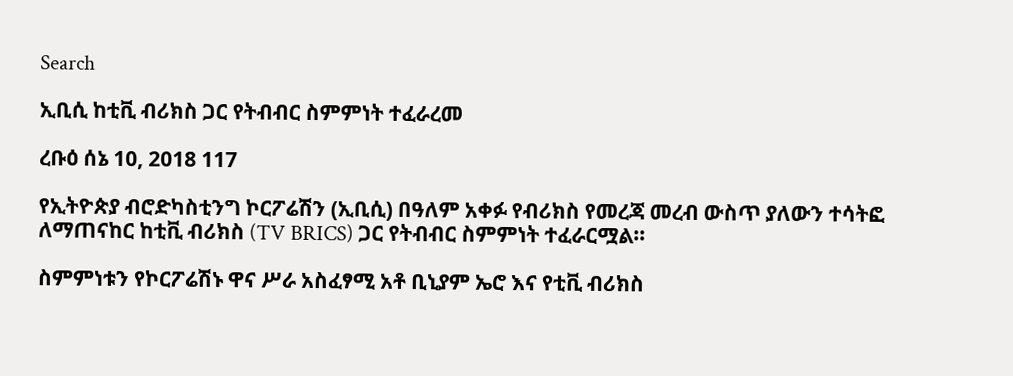Search

ኢቢሲ ከቲቪ ብሪክስ ጋር የትብብር ስምምነት ተፈራረመ

ረቡዕ ሰኔ 10, 2018 117

የኢትዮጵያ ብሮድካስቲንግ ኮርፖሬሽን (ኢቢሲ) በዓለም አቀፉ የብሪክስ የመረጃ መረብ ውስጥ ያለውን ተሳትፎ ለማጠናከር ከቲቪ ብሪክስ (TV BRICS) ጋር የትብብር ስምምነት ተፈራርሟል።

ስምምነቱን የኮርፖሬሽኑ ዋና ሥራ አስፈፃሚ አቶ ቢኒያም ኤሮ እና የቲቪ ብሪክስ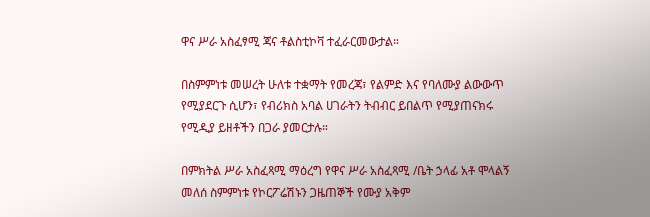ዋና ሥራ አስፈፃሚ ጃና ቶልስቲኮቫ ተፈራርመውታል።

በስምምነቱ መሠረት ሁለቱ ተቋማት የመረጃ፣ የልምድ እና የባለሙያ ልውውጥ የሚያደርጉ ሲሆን፣ የብሪክስ አባል ሀገራትን ትብብር ይበልጥ የሚያጠናክሩ የሚዲያ ይዘቶችን በጋራ ያመርታሉ።

በምክትል ሥራ አስፈጻሚ ማዕረግ የዋና ሥራ አስፈጻሚ /ቤት ኃላፊ አቶ ሞላልኝ መለሰ ስምምነቱ የኮርፖሬሽኑን ጋዜጠኞች የሙያ አቅም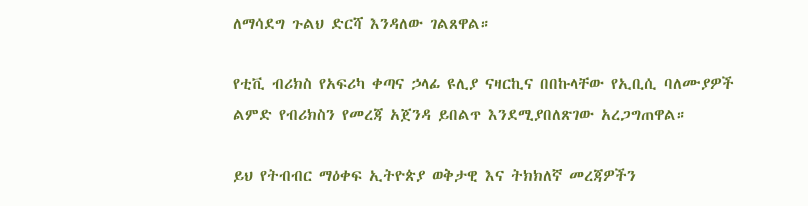ለማሳደግ ጉልህ ድርሻ እንዳለው ገልጸዋል።

የቲቪ ብሪክስ የአፍሪካ ቀጣና ኃላፊ ዩሊያ ናዛርኪና በበኩላቸው የኢቢሲ ባለሙያዎች ልምድ የብሪክስን የመረጃ አጀንዳ ይበልጥ እንደሚያበለጽገው አረጋግጠዋል።

ይህ የትብብር ማዕቀፍ ኢትዮጵያ ወቅታዊ እና ትክክለኛ መረጃዎችን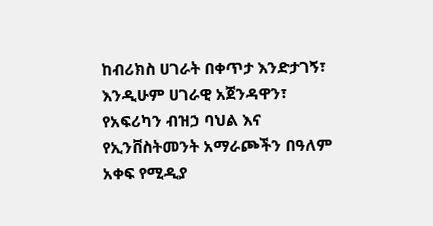ከብሪክስ ሀገራት በቀጥታ እንድታገኝ፣ እንዲሁም ሀገራዊ አጀንዳዋን፣ የአፍሪካን ብዝኃ ባህል እና የኢንቨስትመንት አማራጮችን በዓለም አቀፍ የሚዲያ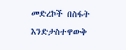መድረኮች በስፋት እንድታስተዋውቅ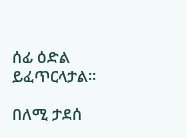ሰፊ ዕድል ይፈጥርላታል።

በለሚ ታደሰ